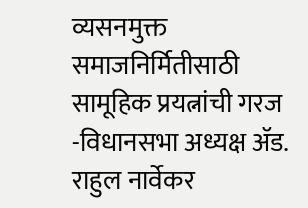व्यसनमुक्त समाजनिर्मितीसाठी सामूहिक प्रयत्नांची गरज
-विधानसभा अध्यक्ष ॲड. राहुल नार्वेकर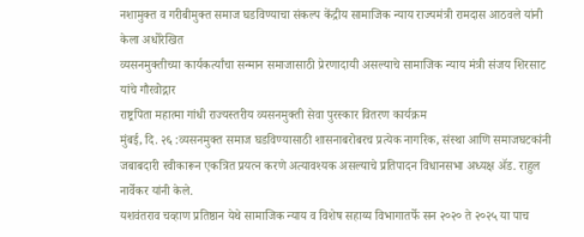नशामुक्त व गरीबीमुक्त समाज घडविण्याचा संकल्प केंद्रीय सामाजिक न्याय राज्यमंत्री रामदास आठवले यांनी केला अधोरेखित
व्यसनमुक्तीच्या कार्यकर्त्यांचा सन्मान समाजासाठी प्रेरणादायी असल्याचे सामाजिक न्याय मंत्री संजय शिरसाट यांचे गौरवोद्गार
राष्ट्रपिता महात्मा गांधी राज्यस्तरीय व्यसनमुक्ती सेवा पुरस्कार वितरण कार्यक्रम
मुंबई, दि. २६ :व्यसनमुक्त समाज घडविण्यासाठी शासनाबरोबरच प्रत्येक नागरिक, संस्था आणि समाजघटकांनी जबाबदारी स्वीकारून एकत्रित प्रयत्न करणे अत्यावश्यक असल्याचे प्रतिपादन विधानसभा अध्यक्ष ॲड. राहुल नार्वेकर यांनी केले.
यशवंतराव चव्हाण प्रतिष्ठान येथे सामाजिक न्याय व विशेष सहाय्य विभागातर्फे सन २०२० ते २०२५ या पाच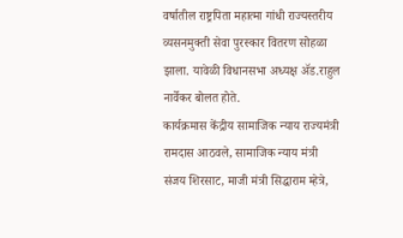वर्षातील राष्ट्रपिता महात्मा गांधी राज्यस्तरीय व्यसनमुक्ती सेवा पुरस्कार वितरण सोहळा झाला. यावेळी विधानसभा अध्यक्ष ॲड.राहुल नार्वेकर बोलत होते.
कार्यक्रमास केंद्रीय सामाजिक न्याय राज्यमंत्री रामदास आठवले, सामाजिक न्याय मंत्री संजय शिरसाट, माजी मंत्री सिद्धाराम म्हेत्रे,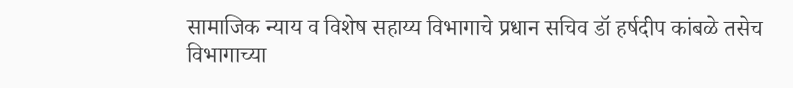सामाजिक न्याय व विशेष सहाय्य विभागाचे प्रधान सचिव डॉ हर्षदीप कांबळे तसेच विभागाच्या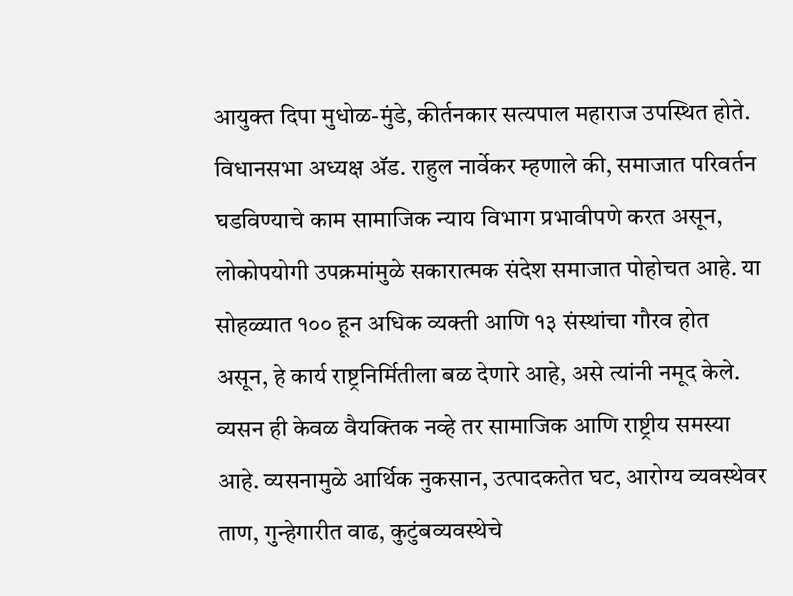आयुक्त दिपा मुधोळ-मुंडे, कीर्तनकार सत्यपाल महाराज उपस्थित होते.
विधानसभा अध्यक्ष ॲड. राहुल नार्वेकर म्हणाले की, समाजात परिवर्तन घडविण्याचे काम सामाजिक न्याय विभाग प्रभावीपणे करत असून, लोकोपयोगी उपक्रमांमुळे सकारात्मक संदेश समाजात पोहोचत आहे. या सोहळ्यात १०० हून अधिक व्यक्ती आणि १३ संस्थांचा गौरव होत असून, हे कार्य राष्ट्रनिर्मितीला बळ देणारे आहे, असे त्यांनी नमूद केले. व्यसन ही केवळ वैयक्तिक नव्हे तर सामाजिक आणि राष्ट्रीय समस्या आहे. व्यसनामुळे आर्थिक नुकसान, उत्पादकतेत घट, आरोग्य व्यवस्थेवर ताण, गुन्हेगारीत वाढ, कुटुंबव्यवस्थेचे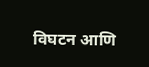विघटन आणि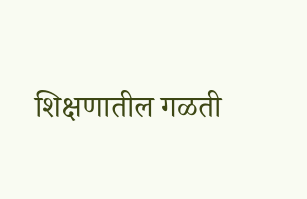शिक्षणातील गळती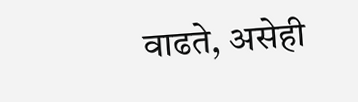वाढते, असेही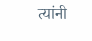त्यांनी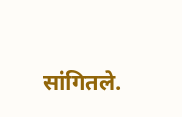सांगितले.